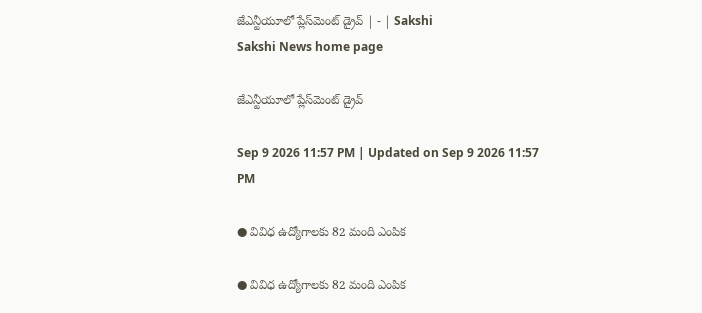జేఎన్టీయూలో ప్లేస్‌మెంట్‌ డ్రైవ్‌ | - | Sakshi
Sakshi News home page

జేఎన్టీయూలో ప్లేస్‌మెంట్‌ డ్రైవ్‌

Sep 9 2026 11:57 PM | Updated on Sep 9 2026 11:57 PM

● వివిధ ఉద్యోగాలకు 82 మంది ఎంపిక

● వివిధ ఉద్యోగాలకు 82 మంది ఎంపిక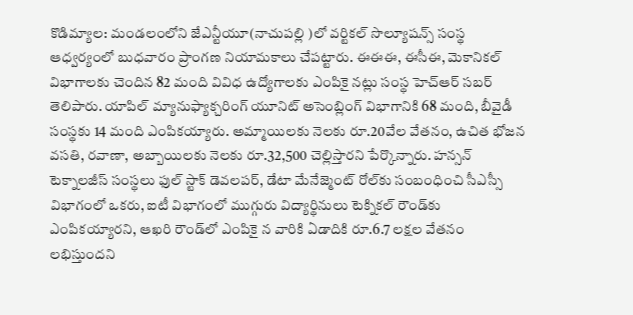కొడిమ్యాల: మండలంలోని జేఎన్టీయూ(నాచుపల్లి )లో వర్టికల్‌ సొల్యూషన్స్‌ సంస్థ ఆధ్వర్యంలో బుధవారం ప్రాంగణ నియామకాలు చేపట్టారు. ఈఈఈ, ఈసీఈ, మెకానికల్‌ విభాగాలకు చెందిన 82 మంది వివిధ ఉద్యోగాలకు ఎంపికై నట్లు సంస్థ హెచ్‌ఆర్‌ సబర్‌ తెలిపారు. యాపిల్‌ మ్యానుఫ్యాక్చరింగ్‌ యూనిట్‌ అసెంబ్లింగ్‌ విభాగానికి 68 మంది, బీవైడీ సంస్థకు 14 మంది ఎంపికయ్యారు. అమ్మాయిలకు నెలకు రూ.20వేల వేతనం, ఉచిత భోజన వసతి, రవాణా, అబ్బాయిలకు నెలకు రూ.32,500 చెల్లిస్తారని పేర్కొన్నారు. హన్సన్‌ టెక్నాలజీస్‌ సంస్థలు ఫుల్‌ స్టాక్‌ డెవలపర్‌, డేటా మేనేజ్మెంట్‌ రోల్‌కు సంబంధించి సీఎస్సీ విభాగంలో ఒకరు, ఐటీ విభాగంలో ముగ్గురు విద్యార్థినులు టెక్నికల్‌ రౌండ్‌కు ఎంపికయ్యారని, ఆఖరి రౌండ్‌లో ఎంపికై న వారికి ఏడాదికి రూ.6.7 లక్షల వేతనం లభిస్తుందని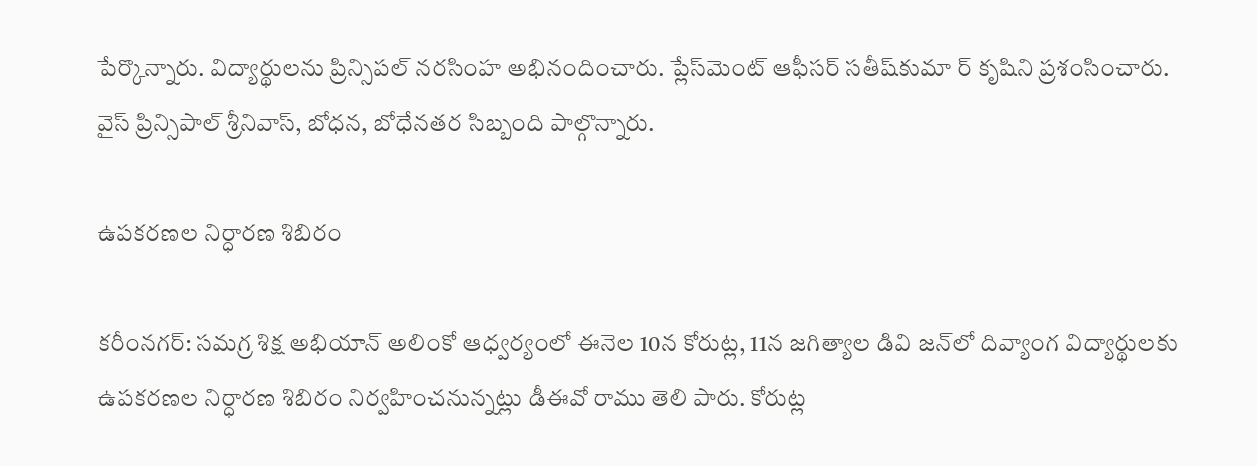పేర్కొన్నారు. విద్యార్థులను ప్రిన్సిపల్‌ నరసింహ అభినందించారు. ప్లేస్‌మెంట్‌ ఆఫీసర్‌ సతీష్‌కుమా ర్‌ కృషిని ప్రశంసించారు. వైస్‌ ప్రిన్సిపాల్‌ శ్రీనివాస్‌, బోధన, బోధేనతర సిబ్బంది పాల్గొన్నారు.

ఉపకరణల నిర్ధారణ శిబిరం

కరీంనగర్‌: సమగ్ర శిక్ష అభియాన్‌ అలింకో ఆధ్వర్యంలో ఈనెల 10న కోరుట్ల, 11న జగిత్యాల డివి జన్‌లో దివ్యాంగ విద్యార్థులకు ఉపకరణల నిర్ధారణ శిబిరం నిర్వహించనున్నట్లు డీఈవో రాము తెలి పారు. కోరుట్ల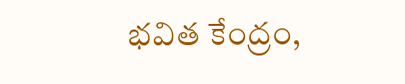భవిత కేంద్రం,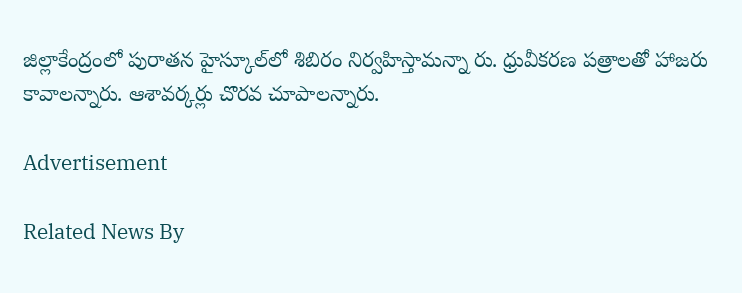జిల్లాకేంద్రంలో పురాతన హైస్కూల్‌లో శిబిరం నిర్వహిస్తామన్నా రు. ధ్రువీకరణ పత్రాలతో హాజరు కావాలన్నారు. ఆశావర్కర్లు చొరవ చూపాలన్నారు.

Advertisement

Related News By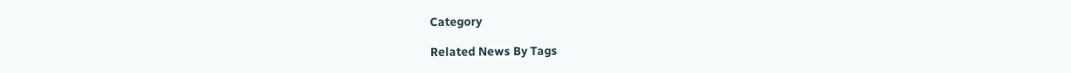Category

Related News By Tags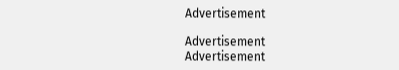Advertisement

Advertisement
Advertisement